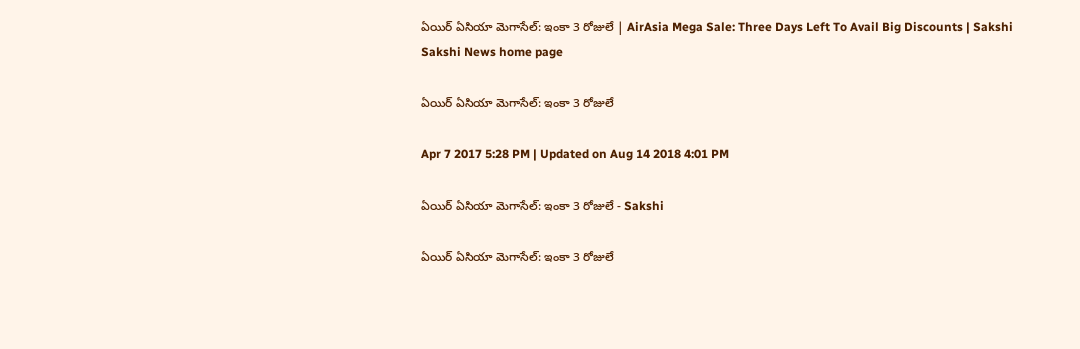ఏయిర్ ఏసియా మెగాసేల్: ఇంకా 3 రోజులే | AirAsia Mega Sale: Three Days Left To Avail Big Discounts | Sakshi
Sakshi News home page

ఏయిర్ ఏసియా మెగాసేల్: ఇంకా 3 రోజులే

Apr 7 2017 5:28 PM | Updated on Aug 14 2018 4:01 PM

ఏయిర్ ఏసియా మెగాసేల్: ఇంకా 3 రోజులే - Sakshi

ఏయిర్ ఏసియా మెగాసేల్: ఇంకా 3 రోజులే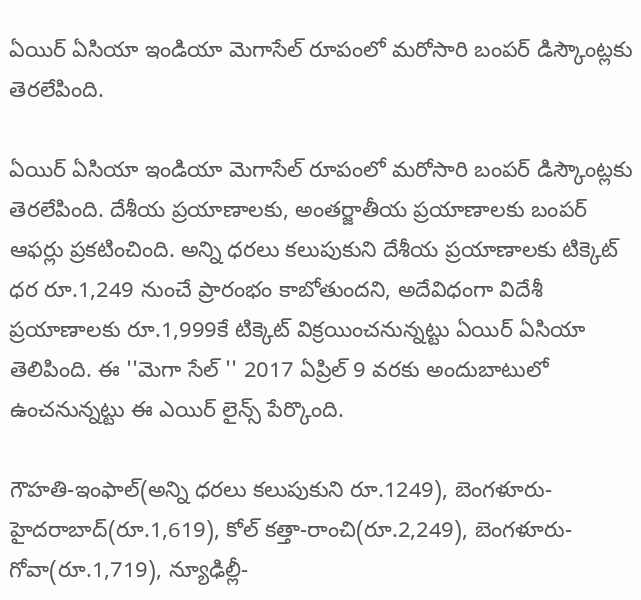ఏయిర్ ఏసియా ఇండియా మెగాసేల్ రూపంలో మరోసారి బంపర్ డిస్కౌంట్లకు తెరలేపింది.

ఏయిర్ ఏసియా ఇండియా మెగాసేల్ రూపంలో మరోసారి బంపర్ డిస్కౌంట్లకు తెరలేపింది. దేశీయ ప్రయాణాలకు, అంతర్జాతీయ ప్రయాణాలకు బంపర్ ఆఫర్లు ప్రకటించింది. అన్ని ధరలు కలుపుకుని దేశీయ ప్రయాణాలకు టిక్కెట్ ధర రూ.1,249 నుంచే ప్రారంభం కాబోతుందని, అదేవిధంగా విదేశీ ప్రయాణాలకు రూ.1,999కే టిక్కెట్ విక్రయించనున్నట్టు ఏయిర్ ఏసియా తెలిపింది. ఈ ''మెగా సేల్ '' 2017 ఏప్రిల్ 9 వరకు అందుబాటులో ఉంచనున్నట్టు ఈ ఎయిర్ లైన్స్ పేర్కొంది.

గౌహతి-ఇంఫాల్(అన్ని ధరలు కలుపుకుని రూ.1249), బెంగళూరు-హైదరాబాద్(రూ.1,619), కోల్ కత్తా-రాంచి(రూ.2,249), బెంగళూరు-గోవా(రూ.1,719), న్యూఢిల్లీ-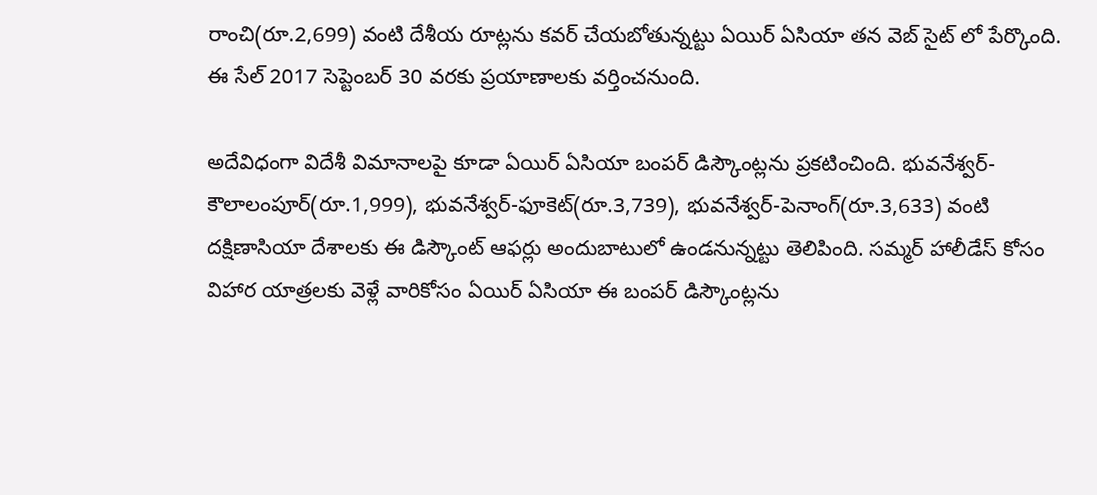రాంచి(రూ.2,699) వంటి దేశీయ రూట్లను కవర్ చేయబోతున్నట్టు ఏయిర్ ఏసియా తన వెబ్ సైట్ లో పేర్కొంది. ఈ సేల్ 2017 సెప్టెంబర్ 30 వరకు ప్రయాణాలకు వర్తించనుంది.

అదేవిధంగా విదేశీ విమానాలపై కూడా ఏయిర్ ఏసియా బంపర్ డిస్కౌంట్లను ప్రకటించింది. భువనేశ్వర్-కౌలాలంపూర్(రూ.1,999), భువనేశ్వర్-ఫూకెట్(రూ.3,739), భువనేశ్వర్-పెనాంగ్(రూ.3,633) వంటి దక్షిణాసియా దేశాలకు ఈ డిస్కౌంట్ ఆఫర్లు అందుబాటులో ఉండనున్నట్టు తెలిపింది. సమ్మర్ హాలీడేస్ కోసం విహార యాత్రలకు వెళ్లే వారికోసం ఏయిర్ ఏసియా ఈ బంపర్ డిస్కౌంట్లను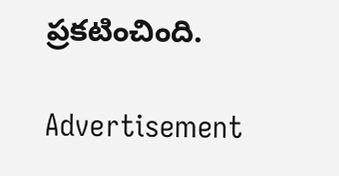ప్రకటించింది.

Advertisement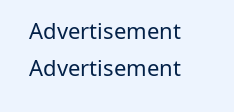Advertisement
Advertisement